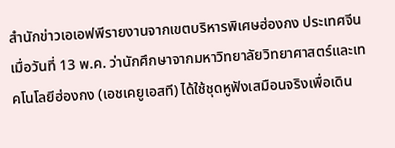สำนักข่าวเอเอฟพีรายงานจากเขตบริหารพิเศษฮ่องกง ประเทศจีน เมื่อวันที่ 13 พ.ค. ว่านักศึกษาจากมหาวิทยาลัยวิทยาศาสตร์และเทคโนโลยีฮ่องกง (เอชเคยูเอสที) ได้ใช้ชุดหูฟังเสมือนจริงเพื่อเดิน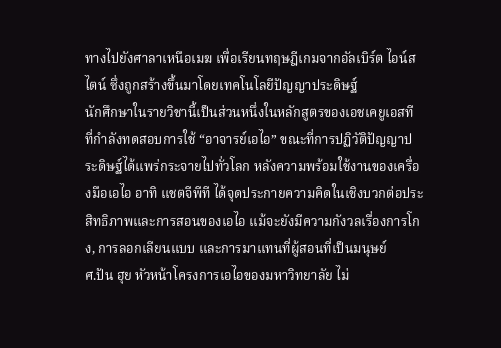ทางไปยังศาลาเหนือเมฆ เพื่อเรียนทฤษฎีเกมจากอัลเบิร์ต ไอน์สไตน์ ซึ่งถูกสร้างขึ้นมาโดยเทคโนโลยีปัญญาประดิษฐ์
นักศึกษาในรายวิชานี้เป็นส่วนหนึ่งในหลักสูตรของเอชเคยูเอสที ที่กำลังทดสอบการใช้ “อาจารย์เอไอ” ขณะที่การปฏิวัติปัญญาประดิษฐ์ได้แพร่กระจายไปทั่วโลก หลังความพร้อมใช้งานของเครื่องมือเอไอ อาทิ แชตจีพีที ได้จุดประกายความคิดในเชิงบวกต่อประสิทธิภาพและการสอนของเอไอ แม้จะยังมีความกังวลเรื่องการโกง, การลอกเลียนแบบ และการมาแทนที่ผู้สอนที่เป็นมนุษย์
ศ.ปัน ฮุย หัวหน้าโครงการเอไอของมหาวิทยาลัย ไม่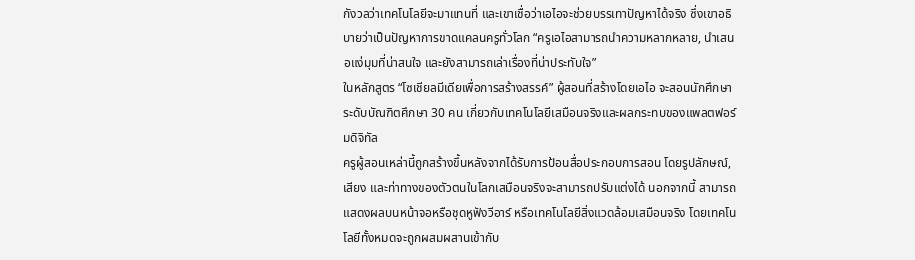กังวลว่าเทคโนโลยีจะมาแทนที่ และเขาเชื่อว่าเอไอจะช่วยบรรเทาปัญหาได้จริง ซึ่งเขาอธิบายว่าเป็นปัญหาการขาดแคลนครูทั่วโลก “ครูเอไอสามารถนำความหลากหลาย, นำเสนอแง่มุมที่น่าสนใจ และยังสามารถเล่าเรื่องที่น่าประทับใจ”
ในหลักสูตร “โซเชียลมีเดียเพื่อการสร้างสรรค์” ผู้สอนที่สร้างโดยเอไอ จะสอนนักศึกษาระดับบัณฑิตศึกษา 30 คน เกี่ยวกับเทคโนโลยีเสมือนจริงและผลกระทบของแพลตฟอร์มดิจิทัล
ครูผู้สอนเหล่านี้ถูกสร้างขึ้นหลังจากได้รับการป้อนสื่อประกอบการสอน โดยรูปลักษณ์, เสียง และท่าทางของตัวตนในโลกเสมือนจริงจะสามารถปรับแต่งได้ นอกจากนี้ สามารถแสดงผลบนหน้าจอหรือชุดหูฟังวีอาร์ หรือเทคโนโลยีสิ่งแวดล้อมเสมือนจริง โดยเทคโนโลยีทั้งหมดจะถูกผสมผสานเข้ากับ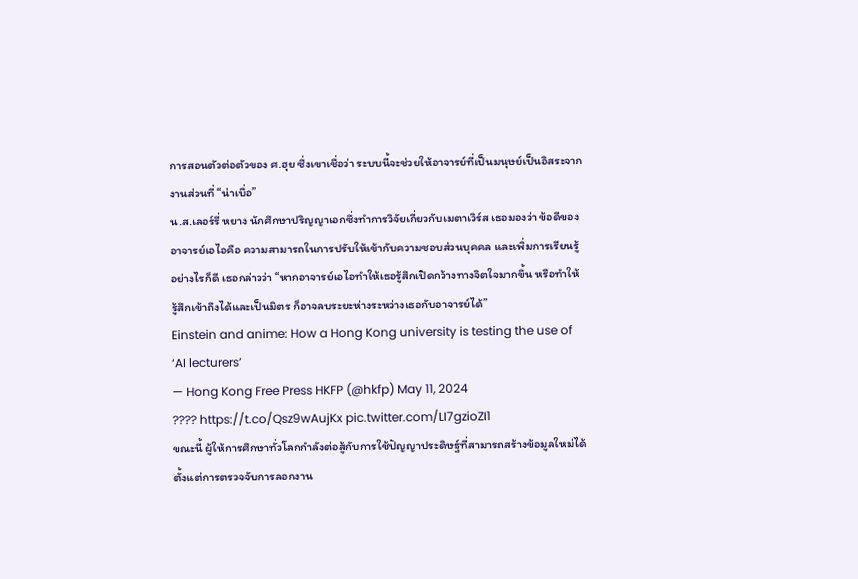การสอนตัวต่อตัวของ ศ.ฮุย ซึ่งเขาเชื่อว่า ระบบนี้จะช่วยให้อาจารย์ที่เป็นมนุษย์เป็นอิสระจากงานส่วนที่ “น่าเบื่อ”
น.ส.เลอร์รี่ หยาง นักศึกษาปริญญาเอกซึ่งทำการวิจัยเกี่ยวกับเมตาเวิร์ส เธอมองว่า ข้อดีของอาจารย์เอไอคือ ความสามารถในการปรับให้เข้ากับความชอบส่วนบุคคล และเพิ่มการเรียนรู้
อย่างไรก็ดี เธอกล่าวว่า “หากอาจารย์เอไอทำให้เธอรู้สึกเปิดกว้างทางจิตใจมากขึ้น หรือทำให้รู้สึกเข้าถึงได้และเป็นมิตร ก็อาจลบระยะห่างระหว่างเธอกับอาจารย์ได้”
Einstein and anime: How a Hong Kong university is testing the use of ‘AI lecturers’
— Hong Kong Free Press HKFP (@hkfp) May 11, 2024
???? https://t.co/Qsz9wAujKx pic.twitter.com/LI7gzioZI1
ขณะนี้ ผู้ให้การศึกษาทั่วโลกกำลังต่อสู้กับการใช้ปัญญาประดิษฐ์ที่สามารถสร้างข้อมูลใหม่ได้ ตั้งแต่การตรวจจับการลอกงาน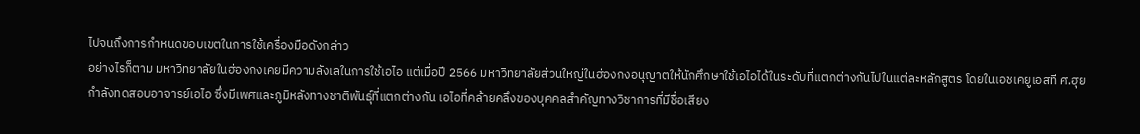ไปจนถึงการกำหนดขอบเขตในการใช้เครื่องมือดังกล่าว
อย่างไรก็ตาม มหาวิทยาลัยในฮ่องกงเคยมีความลังเลในการใช้เอไอ แต่เมื่อปี 2566 มหาวิทยาลัยส่วนใหญ่ในฮ่องกงอนุญาตให้นักศึกษาใช้เอไอได้ในระดับที่แตกต่างกันไปในแต่ละหลักสูตร โดยในเอชเคยูเอสที ศ.ฮุยกำลังทดสอบอาจารย์เอไอ ซึ่งมีเพศและภูมิหลังทางชาติพันธุ์ที่แตกต่างกัน เอไอที่คล้ายคลึงของบุคคลสำคัญทางวิชาการที่มีชื่อเสียง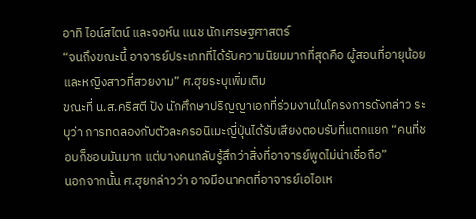อาทิ ไอน์สไตน์ และจอห์น แนช นักเศรษฐศาสตร์
“จนถึงขณะนี้ อาจารย์ประเภทที่ได้รับความนิยมมากที่สุดคือ ผู้สอนที่อายุน้อยและหญิงสาวที่สวยงาม” ศ.ฮุยระบุเพิ่มเติม
ขณะที่ น.ส.คริสตี ปัง นักศึกษาปริญญาเอกที่ร่วมงานในโครงการดังกล่าว ระบุว่า การทดลองกับตัวละครอนิเมะญี่ปุ่นได้รับเสียงตอบรับที่แตกแยก “คนที่ชอบก็ชอบมันมาก แต่บางคนกลับรู้สึกว่าสิ่งที่อาจารย์พูดไม่น่าเชื่อถือ”
นอกจากนั้น ศ.ฮุยกล่าวว่า อาจมีอนาคตที่อาจารย์เอไอเห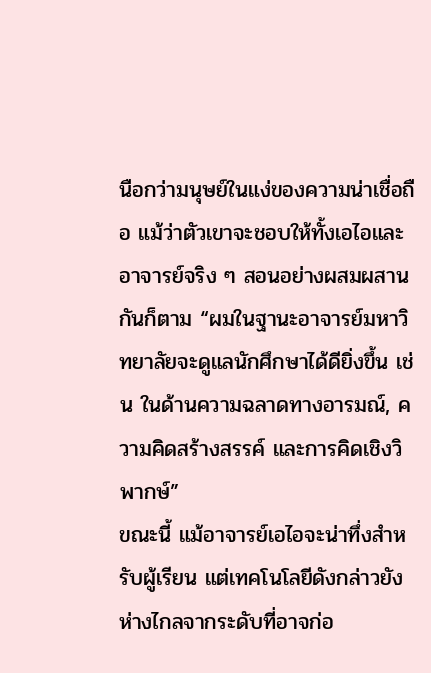นือกว่ามนุษย์ในแง่ของความน่าเชื่อถือ แม้ว่าตัวเขาจะชอบให้ทั้งเอไอและอาจารย์จริง ๆ สอนอย่างผสมผสานกันก็ตาม “ผมในฐานะอาจารย์มหาวิทยาลัยจะดูแลนักศึกษาได้ดียิ่งขึ้น เช่น ในด้านความฉลาดทางอารมณ์, ความคิดสร้างสรรค์ และการคิดเชิงวิพากษ์”
ขณะนี้ แม้อาจารย์เอไอจะน่าทึ่งสำหรับผู้เรียน แต่เทคโนโลยีดังกล่าวยังห่างไกลจากระดับที่อาจก่อ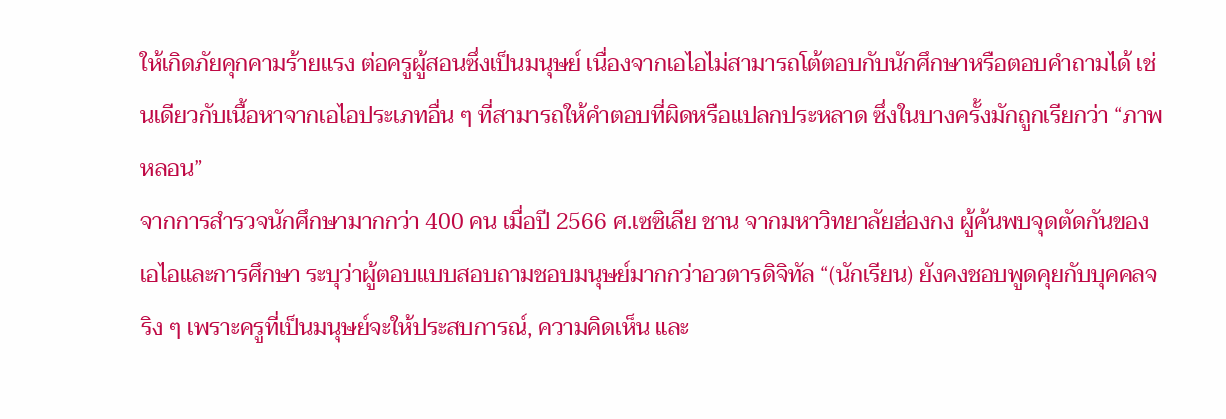ให้เกิดภัยคุกคามร้ายแรง ต่อครูผู้สอนซึ่งเป็นมนุษย์ เนื่องจากเอไอไม่สามารถโต้ตอบกับนักศึกษาหรือตอบคำถามได้ เช่นเดียวกับเนื้อหาจากเอไอประเภทอื่น ๆ ที่สามารถให้คำตอบที่ผิดหรือแปลกประหลาด ซึ่งในบางครั้งมักถูกเรียกว่า “ภาพหลอน”
จากการสำรวจนักศึกษามากกว่า 400 คน เมื่อปี 2566 ศ.เซซิเลีย ชาน จากมหาวิทยาลัยฮ่องกง ผู้ค้นพบจุดตัดกันของเอไอและการศึกษา ระบุว่าผู้ตอบแบบสอบถามชอบมนุษย์มากกว่าอวตารดิจิทัล “(นักเรียน) ยังคงชอบพูดคุยกับบุคคลจริง ๆ เพราะครูที่เป็นมนุษย์จะให้ประสบการณ์, ความคิดเห็น และ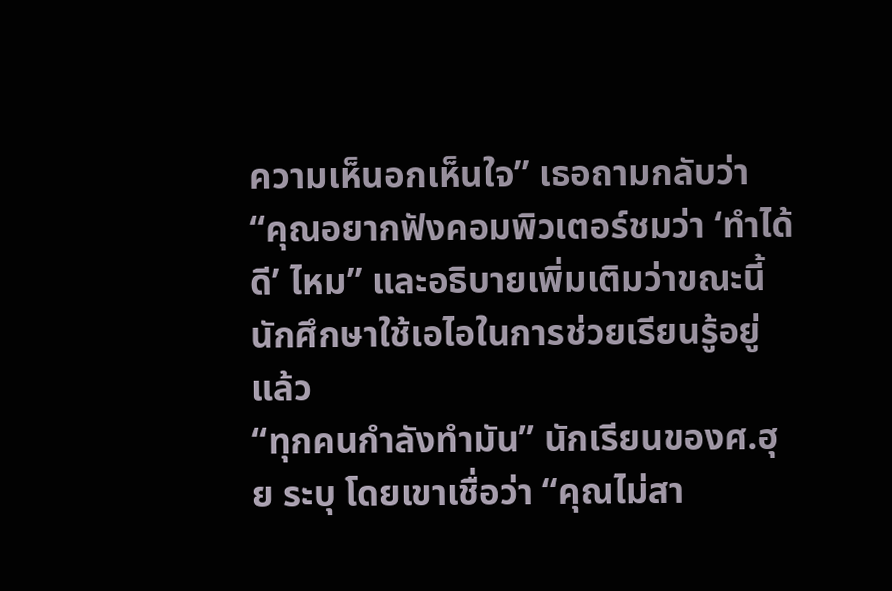ความเห็นอกเห็นใจ” เธอถามกลับว่า “คุณอยากฟังคอมพิวเตอร์ชมว่า ‘ทำได้ดี’ ไหม” และอธิบายเพิ่มเติมว่าขณะนี้ นักศึกษาใช้เอไอในการช่วยเรียนรู้อยู่แล้ว
“ทุกคนกำลังทำมัน” นักเรียนของศ.ฮุย ระบุ โดยเขาเชื่อว่า “คุณไม่สา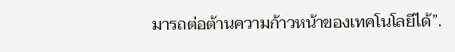มารถต่อต้านความก้าวหน้าของเทคโนโลยีได้”.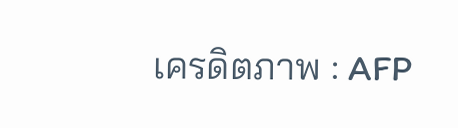เครดิตภาพ : AFP